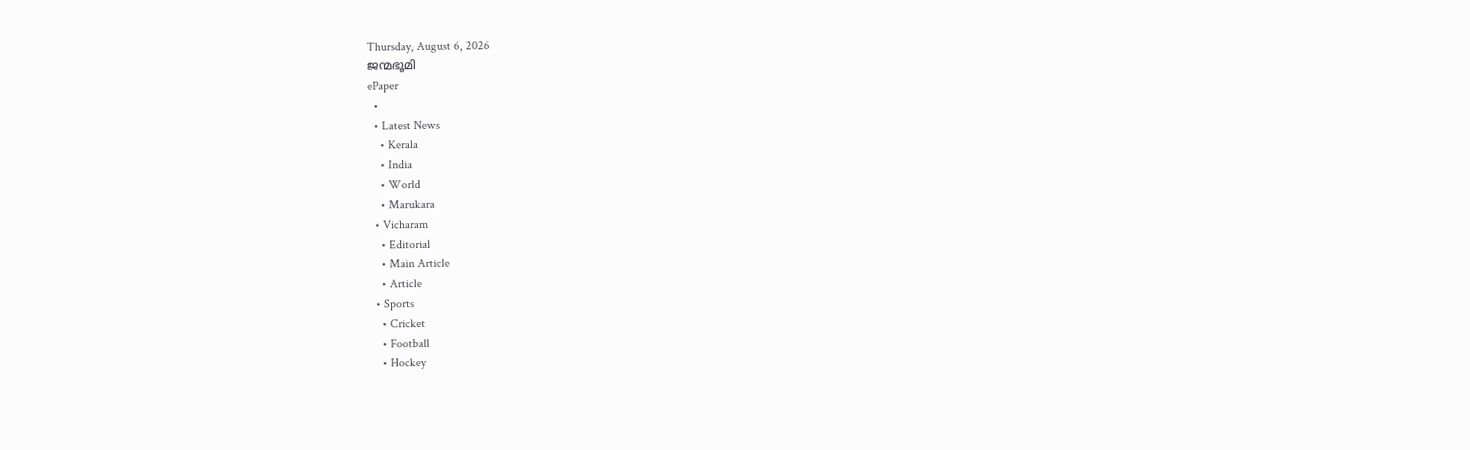Thursday, August 6, 2026
ജന്മഭൂമി
ePaper
  •
  • Latest News
    • Kerala
    • India
    • World
    • Marukara
  • Vicharam
    • Editorial
    • Main Article
    • Article
  • Sports
    • Cricket
    • Football
    • Hockey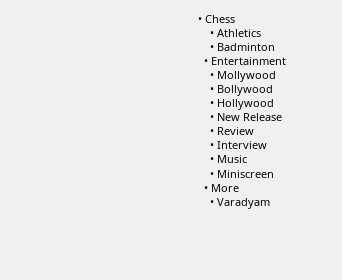• Chess
    • Athletics
    • Badminton
  • Entertainment
    • Mollywood
    • Bollywood
    • Hollywood
    • New Release
    • Review
    • Interview
    • Music
    • Miniscreen
  • More
    • Varadyam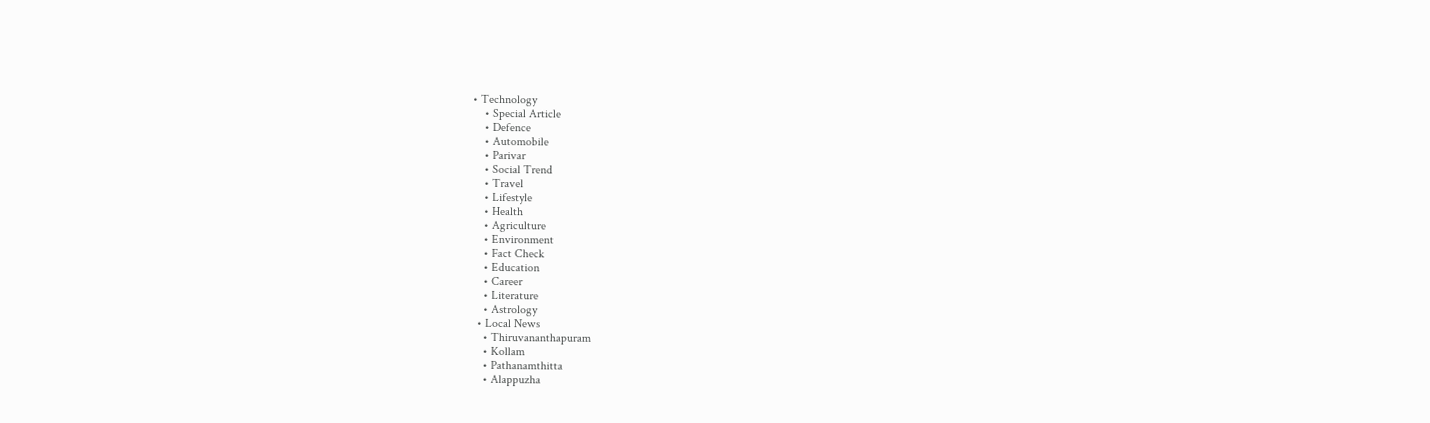• Technology
    • Special Article
    • Defence
    • Automobile
    • Parivar
    • Social Trend
    • Travel
    • Lifestyle
    • Health
    • Agriculture
    • Environment
    • Fact Check
    • Education
    • Career
    • Literature
    • Astrology
  • Local News
    • Thiruvananthapuram
    • Kollam
    • Pathanamthitta
    • Alappuzha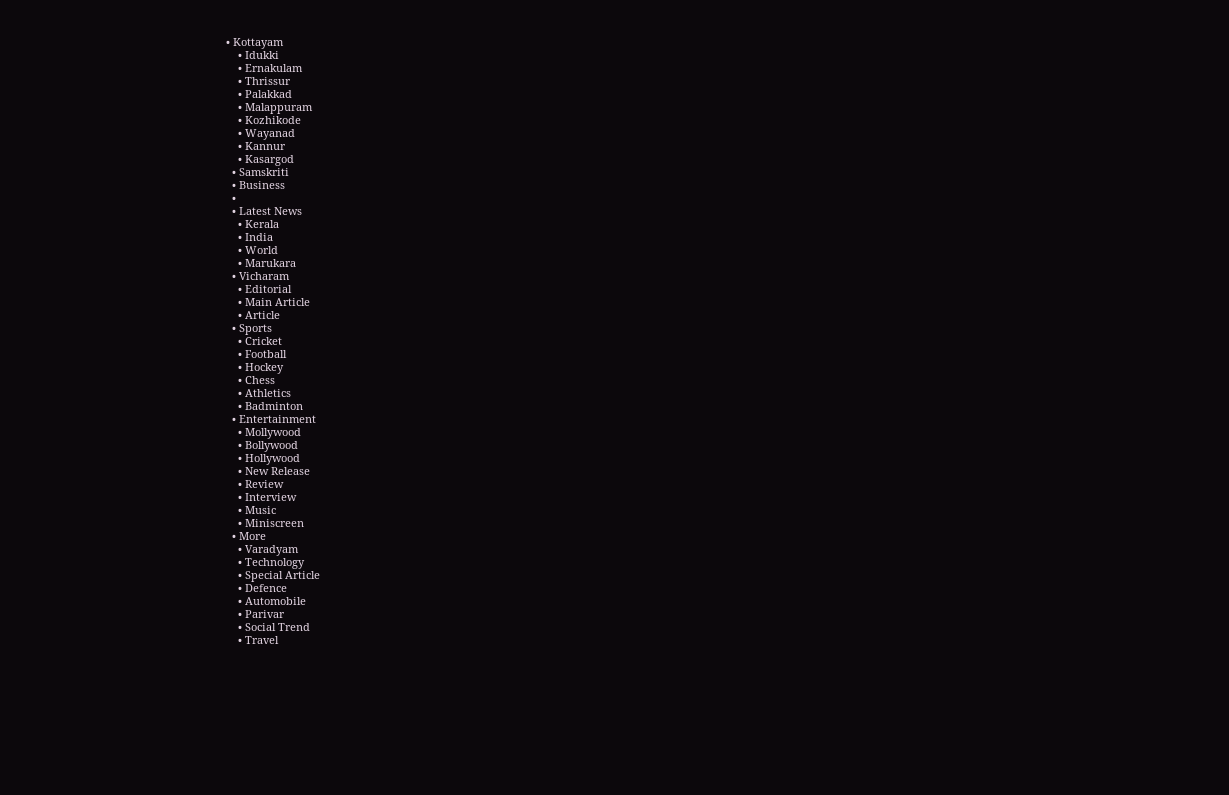• Kottayam
    • Idukki
    • Ernakulam
    • Thrissur
    • Palakkad
    • Malappuram
    • Kozhikode
    • Wayanad
    • Kannur
    • Kasargod
  • Samskriti
  • Business
  •
  • Latest News
    • Kerala
    • India
    • World
    • Marukara
  • Vicharam
    • Editorial
    • Main Article
    • Article
  • Sports
    • Cricket
    • Football
    • Hockey
    • Chess
    • Athletics
    • Badminton
  • Entertainment
    • Mollywood
    • Bollywood
    • Hollywood
    • New Release
    • Review
    • Interview
    • Music
    • Miniscreen
  • More
    • Varadyam
    • Technology
    • Special Article
    • Defence
    • Automobile
    • Parivar
    • Social Trend
    • Travel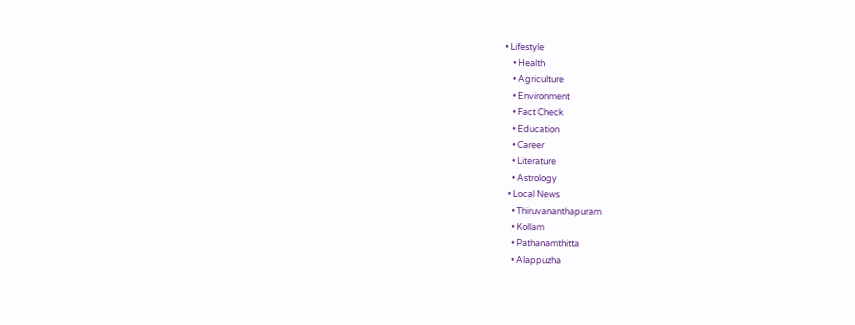• Lifestyle
    • Health
    • Agriculture
    • Environment
    • Fact Check
    • Education
    • Career
    • Literature
    • Astrology
  • Local News
    • Thiruvananthapuram
    • Kollam
    • Pathanamthitta
    • Alappuzha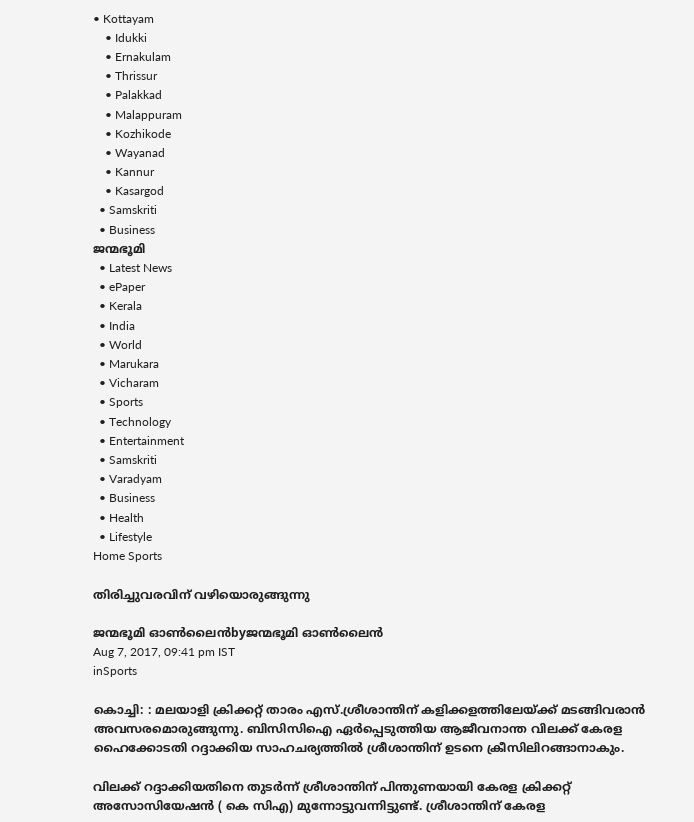• Kottayam
    • Idukki
    • Ernakulam
    • Thrissur
    • Palakkad
    • Malappuram
    • Kozhikode
    • Wayanad
    • Kannur
    • Kasargod
  • Samskriti
  • Business
ജന്മഭൂമി
  • Latest News
  • ePaper
  • Kerala
  • India
  • World
  • Marukara
  • Vicharam
  • Sports
  • Technology
  • Entertainment
  • Samskriti
  • Varadyam
  • Business
  • Health
  • Lifestyle
Home Sports

തിരിച്ചുവരവിന് വഴിയൊരുങ്ങുന്നു

ജന്മഭൂമി ഓണ്‍ലൈന്‍byജന്മഭൂമി ഓണ്‍ലൈന്‍
Aug 7, 2017, 09:41 pm IST
inSports

കൊച്ചി: : മലയാളി ക്രിക്കറ്റ് താരം എസ്.ശ്രീശാന്തിന് കളിക്കളത്തിലേയ്‌ക്ക് മടങ്ങിവരാന്‍ അവസരമൊരുങ്ങുന്നു. ബിസിസിഐ ഏര്‍പ്പെടുത്തിയ ആജീവനാന്ത വിലക്ക് കേരള ഹൈക്കോടതി റദ്ദാക്കിയ സാഹചര്യത്തില്‍ ശ്രീശാന്തിന് ഉടനെ ക്രീസിലിറങ്ങാനാകും.

വിലക്ക് റദ്ദാക്കിയതിനെ തുടര്‍ന്ന് ശ്രീശാന്തിന് പിന്തുണയായി കേരള ക്രിക്കറ്റ് അസോസിയേഷന്‍ ( കെ സിഎ) മുന്നോട്ടുവന്നിട്ടുണ്ട്. ശ്രീശാന്തിന് കേരള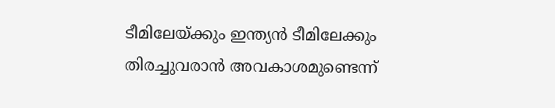ടീമിലേയ്‌ക്കും ഇന്ത്യന്‍ ടീമിലേക്കും തിരച്ചുവരാന്‍ അവകാശമുണ്ടെന്ന്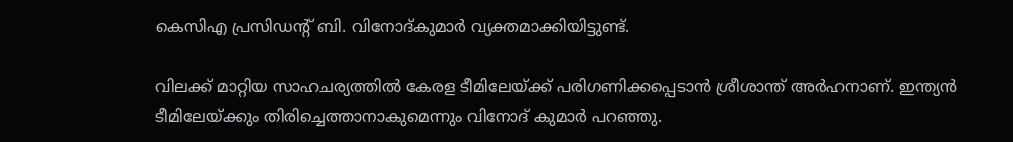കെസിഎ പ്രസിഡന്റ് ബി. വിനോദ്കുമാര്‍ വ്യക്തമാക്കിയിട്ടുണ്ട്.

വിലക്ക് മാറ്റിയ സാഹചര്യത്തില്‍ കേരള ടീമിലേയ്‌ക്ക് പരിഗണിക്കപ്പെടാന്‍ ശ്രീശാന്ത് അര്‍ഹനാണ്. ഇന്ത്യന്‍ ടീമിലേയ്‌ക്കും തിരിച്ചെത്താനാകുമെന്നും വിനോദ് കുമാര്‍ പറഞ്ഞു.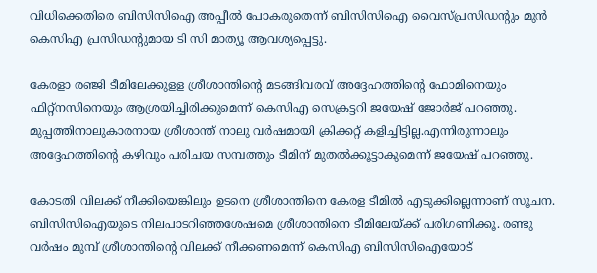വിധിക്കെതിരെ ബിസിസിഐ അപ്പീല്‍ പോകരുതെന്ന് ബിസിസിഐ വൈസ്പ്രസിഡന്റും മുന്‍ കെസിഎ പ്രസിഡന്റുമായ ടി സി മാത്യൂ ആവശ്യപ്പെട്ടു.

കേരളാ രഞ്ജി ടീമിലേക്കുളള ശ്രീശാന്തിന്റെ മടങ്ങിവരവ് അദ്ദേഹത്തിന്റെ ഫോമിനെയും ഫിറ്റ്‌നസിനെയും ആശ്രയിച്ചിരിക്കുമെന്ന് കെസിഎ സെക്രട്ടറി ജയേഷ് ജോര്‍ജ് പറഞ്ഞു. മുപ്പത്തിനാലുകാരനായ ശ്രീശാന്ത് നാലു വര്‍ഷമായി ക്രിക്കറ്റ് കളിച്ചിട്ടില്ല.എന്നിരുന്നാലും അദ്ദേഹത്തിന്റെ കഴിവും പരിചയ സമ്പത്തും ടീമിന് മുതല്‍ക്കൂട്ടാകുമെന്ന് ജയേഷ് പറഞ്ഞു.

കോടതി വിലക്ക് നീക്കിയെങ്കിലും ഉടനെ ശ്രീശാന്തിനെ കേരള ടീമില്‍ എടുക്കില്ലെന്നാണ് സൂചന. ബിസിസിഐയുടെ നിലപാടറിഞ്ഞശേഷമെ ശ്രീശാന്തിനെ ടീമിലേയ്‌ക്ക് പരിഗണിക്കൂ. രണ്ടു വര്‍ഷം മുമ്പ് ശ്രീശാന്തിന്റെ വിലക്ക് നീക്കണമെന്ന് കെസിഎ ബിസിസിഐയോട്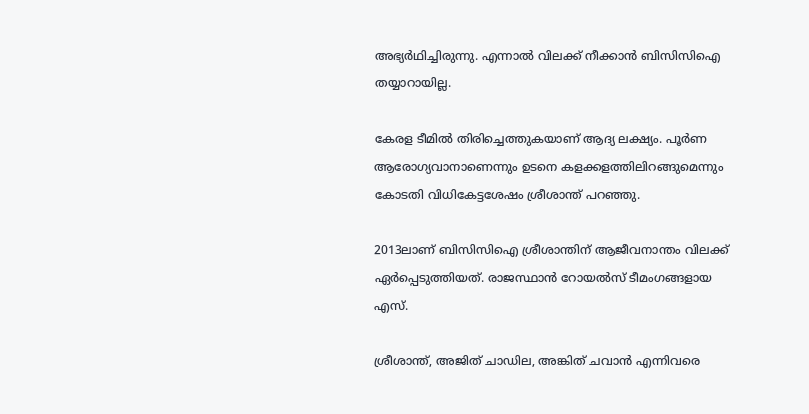അഭ്യര്‍ഥിച്ചിരുന്നു. എന്നാല്‍ വിലക്ക് നീക്കാന്‍ ബിസിസിഐ തയ്യാറായില്ല.

കേരള ടീമില്‍ തിരിച്ചെത്തുകയാണ് ആദ്യ ലക്ഷ്യം. പൂര്‍ണ ആരോഗ്യവാനാണെന്നും ഉടനെ കളക്കളത്തിലിറങ്ങുമെന്നും കോടതി വിധികേട്ടശേഷം ശ്രീശാന്ത് പറഞ്ഞു.

2013ലാണ് ബിസിസിഐ ശ്രീശാന്തിന് ആജീവനാന്തം വിലക്ക് ഏര്‍പ്പെടുത്തിയത്. രാജസ്ഥാന്‍ റോയല്‍സ് ടീമംഗങ്ങളായ എസ്.

ശ്രീശാന്ത്, അജിത് ചാഡില, അങ്കിത് ചവാന്‍ എന്നിവരെ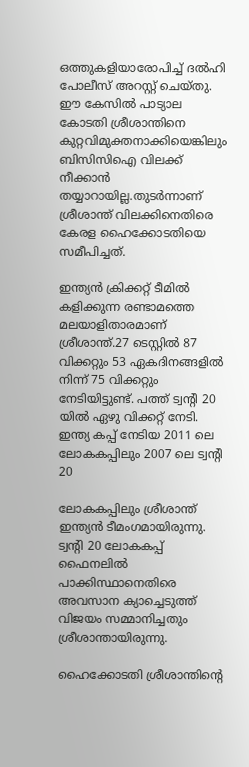ഒത്തുകളിയാരോപിച്ച് ദല്‍ഹി പോലീസ് അറസ്റ്റ് ചെയ്തു. ഈ കേസില്‍ പാട്യാല കോടതി ശ്രീശാന്തിനെ കുറ്റവിമുക്തനാക്കിയെങ്കിലും ബിസിസിഐ വിലക്ക് നീക്കാന്‍ തയ്യാറായില്ല.തുടര്‍ന്നാണ് ശ്രീശാന്ത് വിലക്കിനെതിരെ കേരള ഹൈക്കോടതിയെ സമീപിച്ചത്.

ഇന്ത്യന്‍ ക്രിക്കറ്റ് ടീമില്‍ കളിക്കുന്ന രണ്ടാമത്തെ മലയാളിതാരമാണ് ശ്രീശാന്ത്.27 ടെസ്റ്റില്‍ 87 വിക്കറ്റും 53 ഏകദിനങ്ങളില്‍ നിന്ന് 75 വിക്കറ്റും നേടിയിട്ടുണ്ട്. പത്ത് ട്വന്റി 20 യില്‍ ഏഴു വിക്കറ്റ് നേടി. ഇന്ത്യ കപ്പ് നേടിയ 2011 ലെ ലോകകപ്പിലും 2007 ലെ ട്വന്റി 20

ലോകകപ്പിലും ശ്രീശാന്ത് ഇന്ത്യന്‍ ടീമംഗമായിരുന്നു. ട്വന്റി 20 ലോകകപ്പ് ഫൈനലില്‍ പാക്കിസ്ഥാനെതിരെ അവസാന ക്യാച്ചെടുത്ത് വിജയം സമ്മാനിച്ചതും ശ്രീശാന്തായിരുന്നു.

ഹൈക്കോടതി ശ്രീശാന്തിന്റെ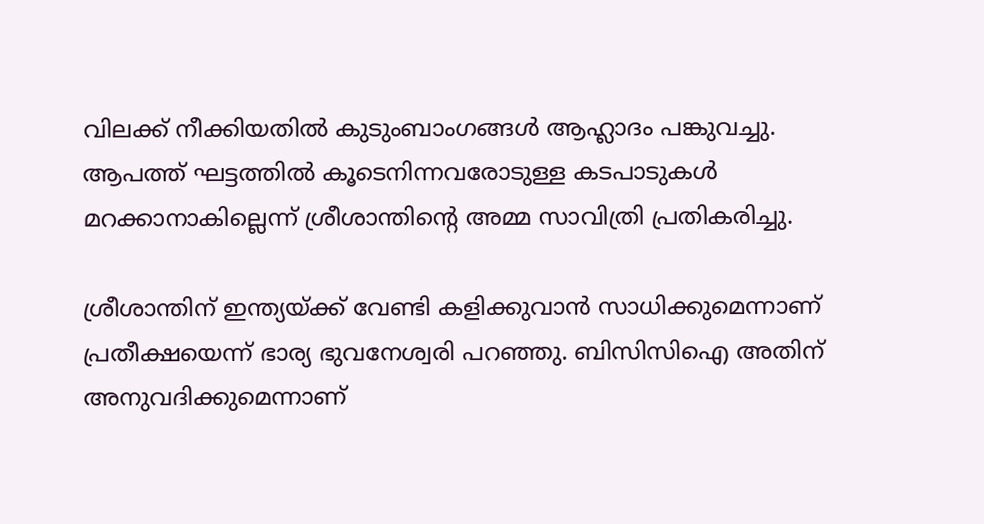വിലക്ക് നീക്കിയതില്‍ കുടുംബാംഗങ്ങള്‍ ആഹ്ലാദം പങ്കുവച്ചു. ആപത്ത് ഘട്ടത്തില്‍ കൂടെനിന്നവരോടുള്ള കടപാടുകള്‍ മറക്കാനാകില്ലെന്ന് ശ്രീശാന്തിന്റെ അമ്മ സാവിത്രി പ്രതികരിച്ചു.

ശ്രീശാന്തിന് ഇന്ത്യയ്‌ക്ക് വേണ്ടി കളിക്കുവാന്‍ സാധിക്കുമെന്നാണ് പ്രതീക്ഷയെന്ന് ഭാര്യ ഭുവനേശ്വരി പറഞ്ഞു. ബിസിസിഐ അതിന് അനുവദിക്കുമെന്നാണ്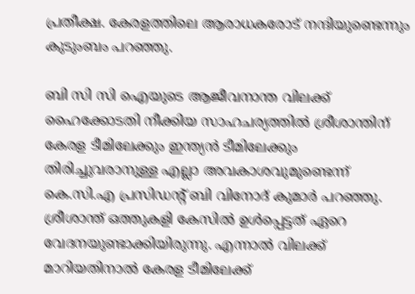പ്രതീക്ഷ. കേരളത്തിലെ ആരാധകരോട് നന്ദിയുണ്ടെന്നും കുടുംബം പറഞ്ഞു.

ബി സി സി ഐയുടെ ആജീവനാന്ത വിലക്ക് ഹൈക്കോടതി നീക്കിയ സാഹചര്യത്തില്‍ ശ്രീശാന്തിന് കേരള ടീമിലേക്കും ഇന്ത്യന്‍ ടീമിലേക്കും തിരിച്ചുവരാനുള്ള എല്ലാ അവകാശവുമുണ്ടെന്ന് കെ.സി.എ പ്രസിഡന്റ് ബി വിനോദ് കുമാര്‍ പറഞ്ഞു. ശ്രീശാന്ത് ഒത്തുകളി കേസില്‍ ഉള്‍പ്പെട്ടത് ഏറെ വേദനയുണ്ടാക്കിയിരുന്നു. എന്നാല്‍ വിലക്ക് മാറിയതിനാല്‍ കേരള ടീമിലേക്ക്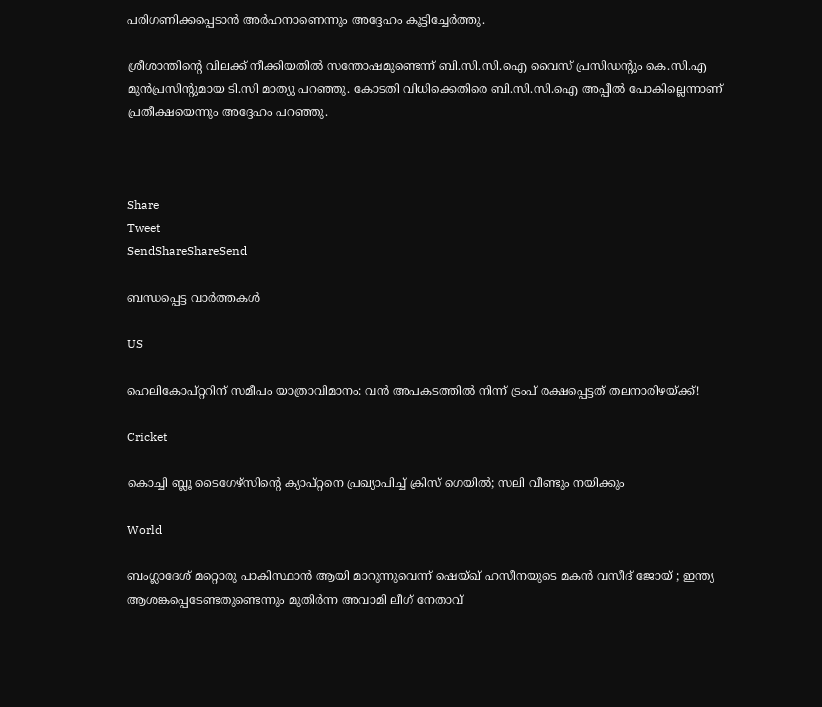പരിഗണിക്കപ്പെടാന്‍ അര്‍ഹനാണെന്നും അദ്ദേഹം കൂട്ടിച്ചേര്‍ത്തു.

ശ്രീശാന്തിന്റെ വിലക്ക് നീക്കിയതില്‍ സന്തോഷമുണ്ടെന്ന് ബി.സി.സി.ഐ വൈസ് പ്രസിഡന്റും കെ.സി.എ മുന്‍പ്രസിന്റുമായ ടി.സി മാത്യു പറഞ്ഞു. കോടതി വിധിക്കെതിരെ ബി.സി.സി.ഐ അപ്പീല്‍ പോകില്ലെന്നാണ് പ്രതീക്ഷയെന്നും അദ്ദേഹം പറഞ്ഞു.



Share
Tweet
SendShareShareSend

ബന്ധപ്പെട്ട വാര്‍ത്തകള്‍

US

ഹെലികോപ്റ്ററിന് സമീപം യാത്രാവിമാനം: വൻ അപകടത്തിൽ നിന്ന് ട്രംപ് രക്ഷപ്പെട്ടത് തലനാരിഴയ്‌ക്ക്!

Cricket

കൊച്ചി ബ്ലൂ ടൈഗേഴ്‌സിന്റെ ക്യാപ്റ്റനെ പ്രഖ്യാപിച്ച് ക്രിസ് ഗെയില്‍; സലി വീണ്ടും നയിക്കും

World

ബംഗ്ലാദേശ് മറ്റൊരു പാകിസ്ഥാൻ ആയി മാറുന്നുവെന്ന് ഷെയ്ഖ് ഹസീനയുടെ മകൻ വസീദ് ജോയ് ; ഇന്ത്യ ആശങ്കപ്പെടേണ്ടതുണ്ടെന്നും മുതിർന്ന അവാമി ലീഗ് നേതാവ്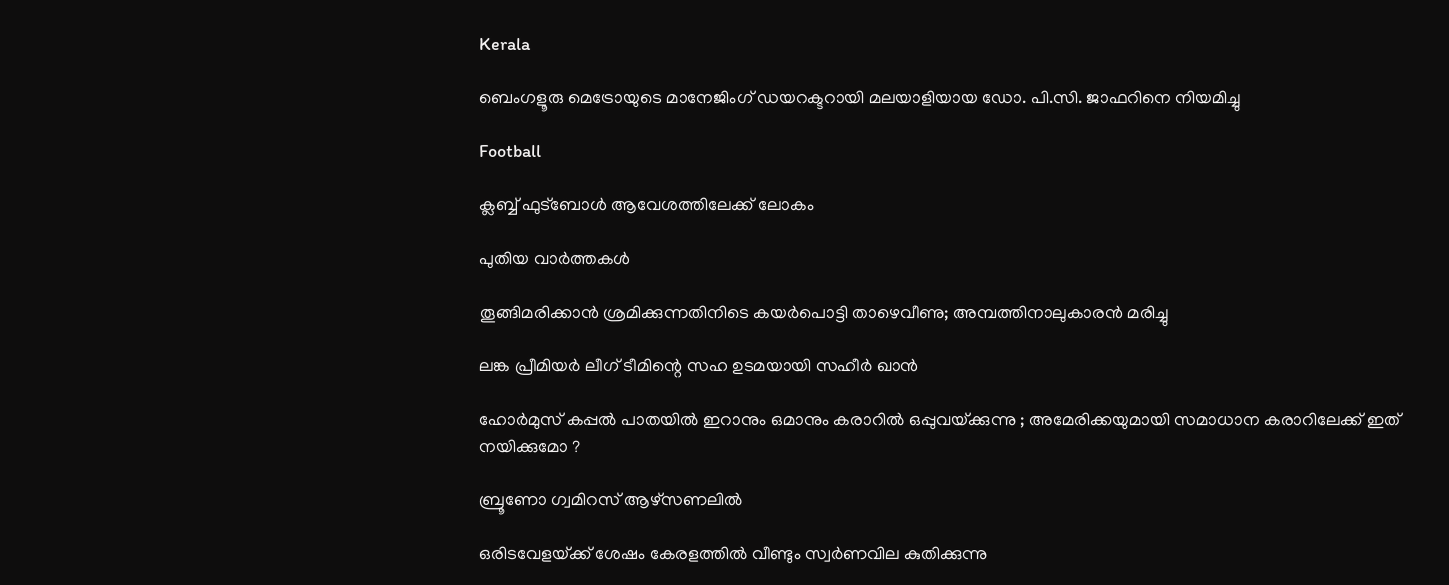Kerala

ബെംഗളൂരു മെട്രോയുടെ മാനേജിംഗ് ഡയറക്ടറായി മലയാളിയായ ഡോ. പി.സി. ജാഫറിനെ നിയമിച്ചു

Football

ക്ലബ്ബ് ഫുട്‌ബോള്‍ ആവേശത്തിലേക്ക് ലോകം

പുതിയ വാര്‍ത്തകള്‍

തൂങ്ങിമരിക്കാൻ ശ്രമിക്കുന്നതിനിടെ കയർപൊട്ടി താഴെവീണു; അമ്പത്തിനാലുകാരൻ മരിച്ചു

ലങ്ക പ്രീമിയര്‍ ലീഗ് ടീമിന്റെ സഹ ഉടമയായി സഹീര്‍ ഖാന്‍

ഹോർമുസ് കപ്പൽ പാതയിൽ ഇറാനും ഒമാനും കരാറിൽ ഒപ്പുവയ്‌ക്കുന്നു ; അമേരിക്കയുമായി സമാധാന കരാറിലേക്ക് ഇത് നയിക്കുമോ ?

ബ്രൂണോ ഗ്വമിറസ് ആഴ്‌സണലില്‍

ഒരിടവേളയ്‌ക്ക് ശേഷം കേരളത്തില്‍ വീണ്ടും സ്വര്‍ണവില കുതിക്കുന്നു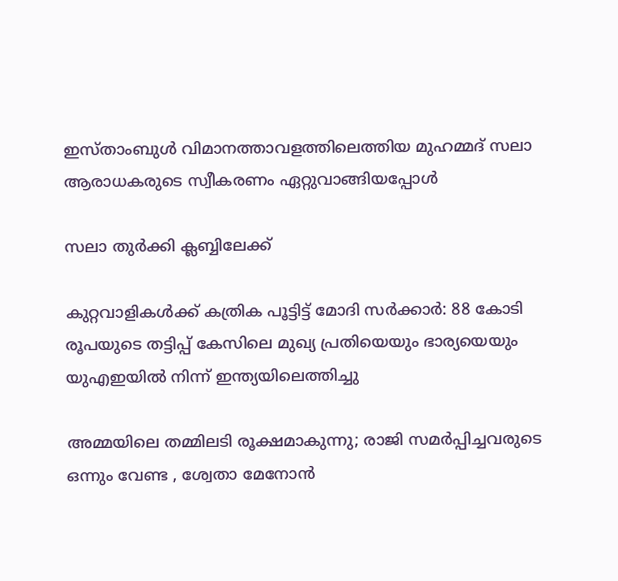ഇസ്താംബുള്‍ വിമാനത്താവളത്തിലെത്തിയ മുഹമ്മദ് സലാ ആരാധകരുടെ സ്വീകരണം ഏറ്റുവാങ്ങിയപ്പോള്‍

സലാ തുര്‍ക്കി ക്ലബ്ബിലേക്ക്

കുറ്റവാളികൾക്ക് കത്രിക പൂട്ടിട്ട് മോദി സർക്കാർ: 88 കോടി രൂപയുടെ തട്ടിപ്പ് കേസിലെ മുഖ്യ പ്രതിയെയും ഭാര്യയെയും യുഎഇയിൽ നിന്ന് ഇന്ത്യയിലെത്തിച്ചു

അമ്മയിലെ തമ്മിലടി രൂക്ഷമാകുന്നു; രാജി സമർപ്പിച്ചവരുടെ ഒന്നും വേണ്ട , ശ്വേതാ മേനോന്‍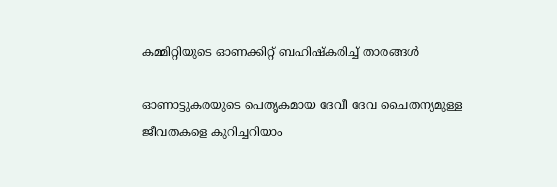കമ്മിറ്റിയുടെ ഓണക്കിറ്റ് ബഹിഷ്‌കരിച്ച് താരങ്ങള്‍

ഓണാട്ടുകരയുടെ പെതൃകമായ ദേവീ ദേവ ചൈതന്യമുള്ള ജീവതകളെ കുറിച്ചറിയാം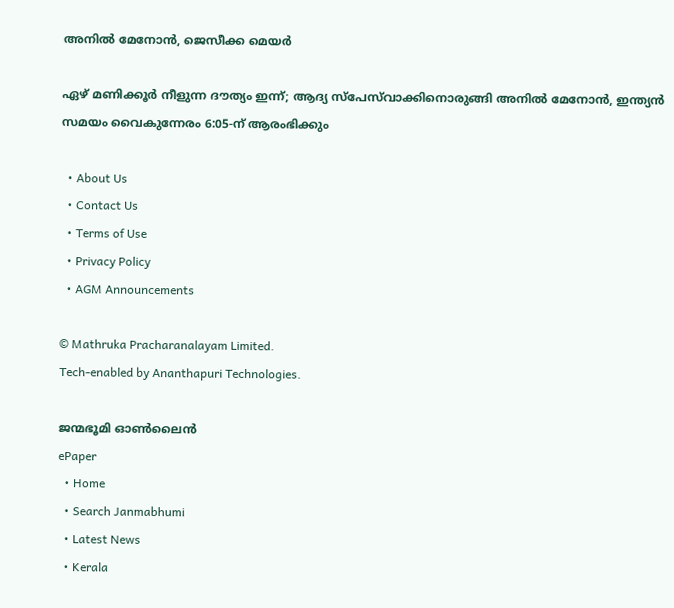അനില്‍ മേനോന്‍, ജെസീക്ക മെയര്‍

ഏഴ് മണിക്കൂര്‍ നീളുന്ന ദൗത്യം ഇന്ന്; ആദ്യ സ്‌പേസ്‌വാക്കിനൊരുങ്ങി അനിൽ മേനോൻ, ഇന്ത്യൻ സമയം വൈകുന്നേരം 6:05-ന് ആരംഭിക്കും

  • About Us
  • Contact Us
  • Terms of Use
  • Privacy Policy
  • AGM Announcements

© Mathruka Pracharanalayam Limited.
Tech-enabled by Ananthapuri Technologies.

ജന്മഭൂമി ഓണ്‍ലൈന്‍
ePaper
  • Home
  • Search Janmabhumi
  • Latest News
  • Kerala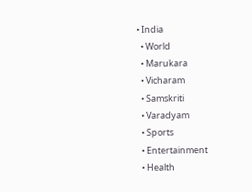• India
  • World
  • Marukara
  • Vicharam
  • Samskriti
  • Varadyam
  • Sports
  • Entertainment
  • Health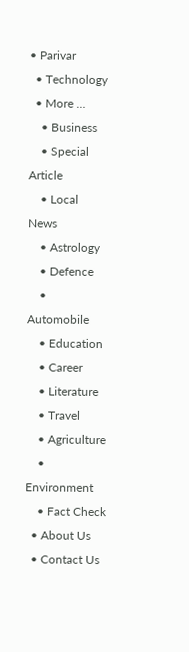• Parivar
  • Technology
  • More …
    • Business
    • Special Article
    • Local News
    • Astrology
    • Defence
    • Automobile
    • Education
    • Career
    • Literature
    • Travel
    • Agriculture
    • Environment
    • Fact Check
  • About Us
  • Contact Us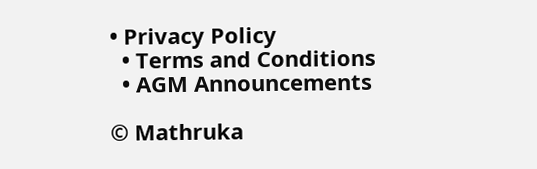• Privacy Policy
  • Terms and Conditions
  • AGM Announcements

© Mathruka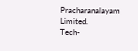Pracharanalayam Limited.
Tech-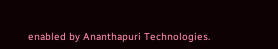enabled by Ananthapuri Technologies.